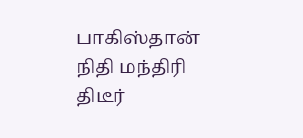பாகிஸ்தான் நிதி மந்திரி திடீர்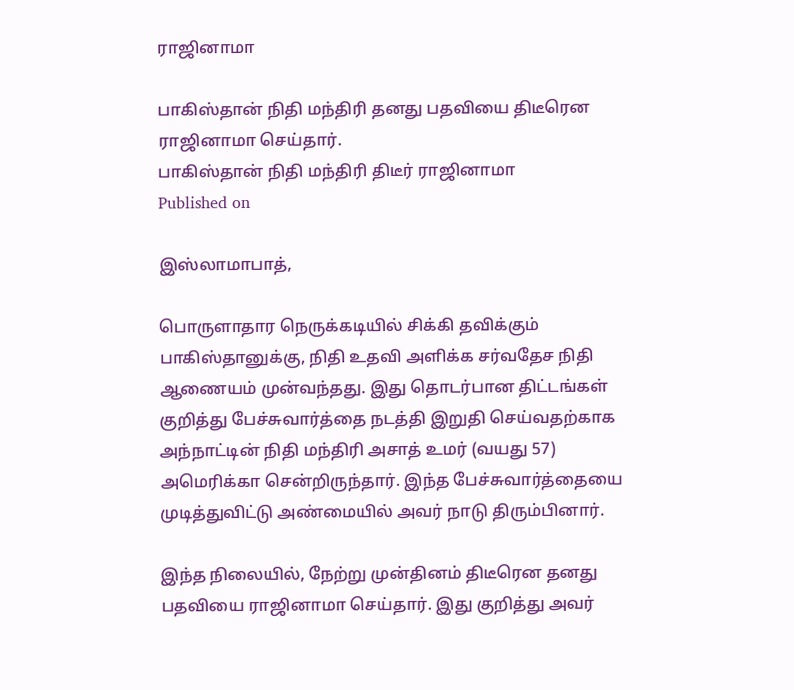ராஜினாமா

பாகிஸ்தான் நிதி மந்திரி தனது பதவியை திடீரென ராஜினாமா செய்தார்.
பாகிஸ்தான் நிதி மந்திரி திடீர் ராஜினாமா
Published on

இஸ்லாமாபாத்,

பொருளாதார நெருக்கடியில் சிக்கி தவிக்கும் பாகிஸ்தானுக்கு, நிதி உதவி அளிக்க சர்வதேச நிதி ஆணையம் முன்வந்தது. இது தொடர்பான திட்டங்கள் குறித்து பேச்சுவார்த்தை நடத்தி இறுதி செய்வதற்காக அந்நாட்டின் நிதி மந்திரி அசாத் உமர் (வயது 57) அமெரிக்கா சென்றிருந்தார். இந்த பேச்சுவார்த்தையை முடித்துவிட்டு அண்மையில் அவர் நாடு திரும்பினார்.

இந்த நிலையில், நேற்று முன்தினம் திடீரென தனது பதவியை ராஜினாமா செய்தார். இது குறித்து அவர்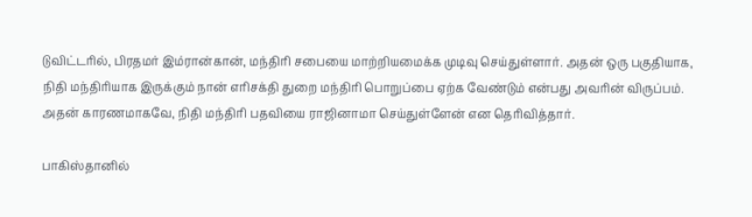டுவிட்டரில், பிரதமர் இம்ரான்கான், மந்திரி சபையை மாற்றியமைக்க முடிவு செய்துள்ளார். அதன் ஒரு பகுதியாக, நிதி மந்திரியாக இருக்கும் நான் எரிசக்தி துறை மந்திரி பொறுப்பை ஏற்க வேண்டும் என்பது அவரின் விருப்பம். அதன் காரணமாகவே, நிதி மந்திரி பதவியை ராஜினாமா செய்துள்ளேன் என தெரிவித்தார்.

பாகிஸ்தானில்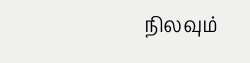நிலவும்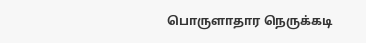பொருளாதார நெருக்கடி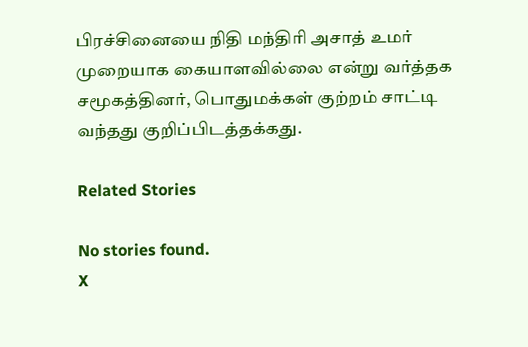பிரச்சினையை நிதி மந்திரி அசாத் உமர் முறையாக கையாளவில்லை என்று வர்த்தக சமூகத்தினர், பொதுமக்கள் குற்றம் சாட்டி வந்தது குறிப்பிடத்தக்கது.

Related Stories

No stories found.
X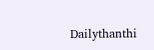Dailythanthi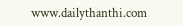www.dailythanthi.com